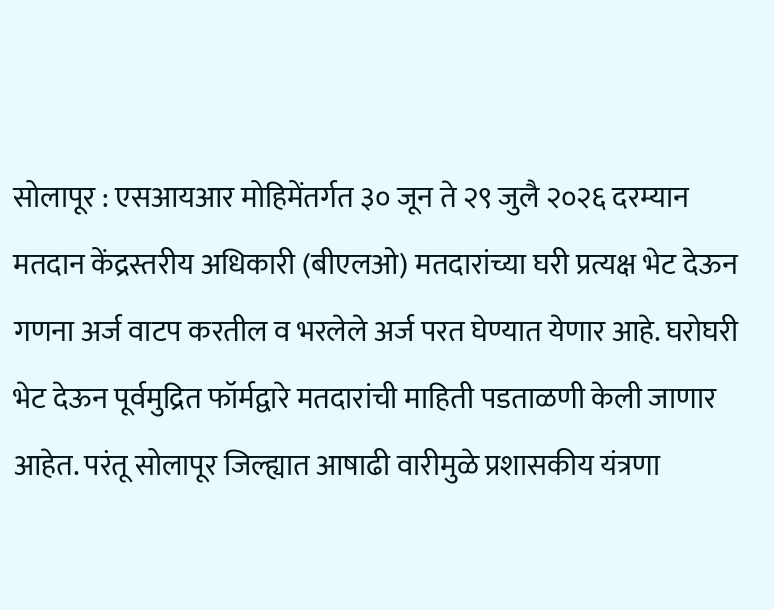सोलापूर : एसआयआर मोहिमेंतर्गत ३० जून ते २९ जुलै २०२६ दरम्यान मतदान केंद्रस्तरीय अधिकारी (बीएलओ) मतदारांच्या घरी प्रत्यक्ष भेट देऊन गणना अर्ज वाटप करतील व भरलेले अर्ज परत घेण्यात येणार आहे. घरोघरी भेट देऊन पूर्वमुद्रित फॉर्मद्वारे मतदारांची माहिती पडताळणी केली जाणार आहेत. परंतू सोलापूर जिल्ह्यात आषाढी वारीमुळे प्रशासकीय यंत्रणा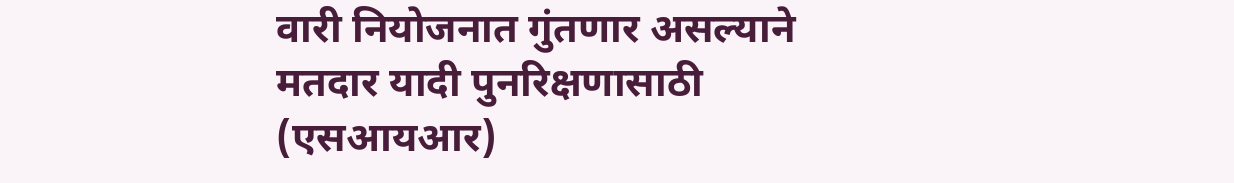वारी नियोजनात गुंतणार असल्याने मतदार यादी पुनरिक्षणासाठी (एसआयआर)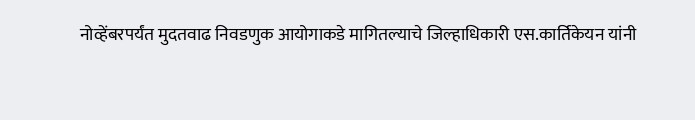नोव्हेंबरपर्यंत मुदतवाढ निवडणुक आयोगाकडे मागितल्याचे जिल्हाधिकारी एस.कार्तिकेयन यांनी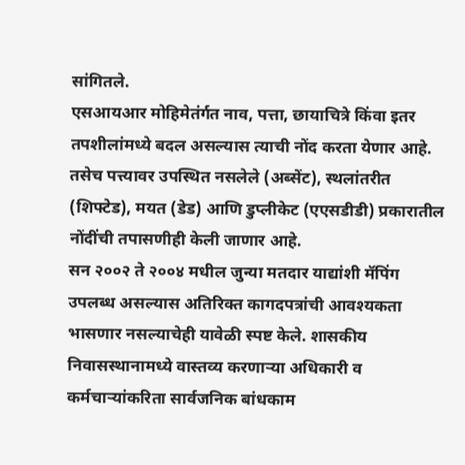सांगितले.
एसआयआर मोहिमेतंर्गत नाव, पत्ता, छायाचित्रे किंवा इतर तपशीलांमध्ये बदल असल्यास त्याची नोंद करता येणार आहे. तसेच पत्त्यावर उपस्थित नसलेले (अब्सेंट), स्थलांतरीत (शिफ्टेड), मयत (डेड) आणि डुप्लीकेट (एएसडीडी) प्रकारातील नोंदींची तपासणीही केली जाणार आहे.
सन २००२ ते २००४ मधील जुन्या मतदार याद्यांशी मॅपिंग उपलब्ध असल्यास अतिरिक्त कागदपत्रांची आवश्यकता भासणार नसल्याचेही यावेळी स्पष्ट केले. शासकीय निवासस्थानामध्ये वास्तव्य करणाऱ्या अधिकारी व कर्मचाऱ्यांकरिता सार्वजनिक बांधकाम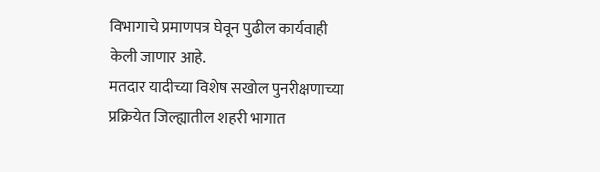विभागाचे प्रमाणपत्र घेवून पुढील कार्यवाही केली जाणार आहे.
मतदार यादीच्या विशेष सखोल पुनरीक्षणाच्या प्रक्रियेत जिल्ह्यातील शहरी भागात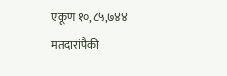एकूण १०,८५,७४४ मतदारांपैकी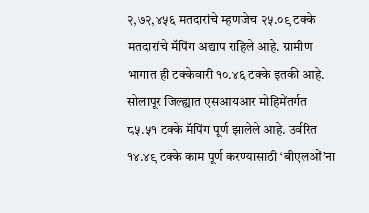२,७२,४५६ मतदारांचे म्हणजेच २५.०९ टक्के मतदारांचे मॅपिंग अद्याप राहिले आहे. ग्रामीण भागात ही टक्केवारी १०.४६ टक्के इतकी आहे. सोलापूर जिल्ह्यात एसआयआर मोहिमेंतर्गत ८५.५१ टक्के मॅपिंग पूर्ण झालेले आहे. उर्वरित १४.४९ टक्के काम पूर्ण करण्यासाठी ‘बीएलओं’ना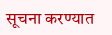सूचना करण्यात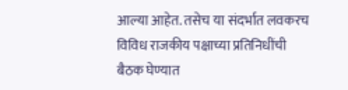आल्या आहेत. तसेच या संदर्भात लवकरच विविध राजकीय पक्षाच्या प्रतिनिधींची बैठक घेण्यात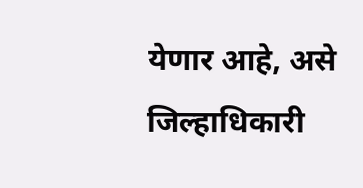येणार आहे, असे जिल्हाधिकारी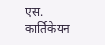एस. कार्तिकेयन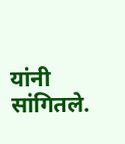यांनी सांगितले.